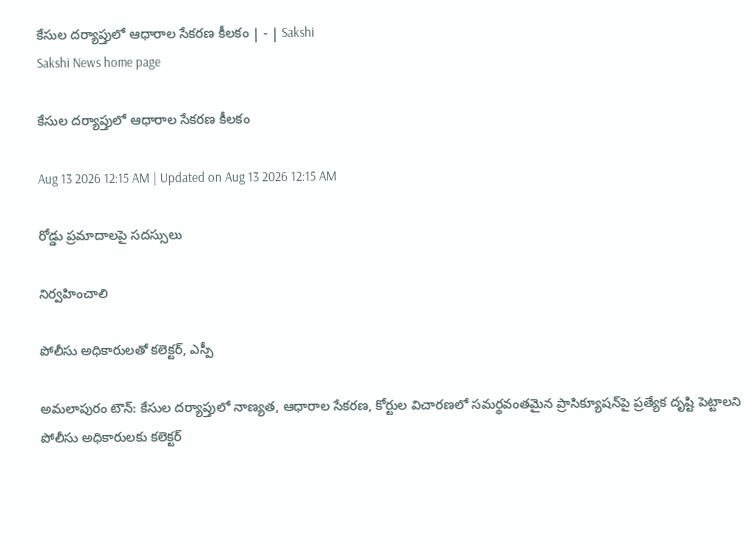కేసుల దర్యాప్తులో ఆధారాల సేకరణ కీలకం | - | Sakshi
Sakshi News home page

కేసుల దర్యాప్తులో ఆధారాల సేకరణ కీలకం

Aug 13 2026 12:15 AM | Updated on Aug 13 2026 12:15 AM

రోడ్డు ప్రమాదాలపై సదస్సులు

నిర్వహించాలి

పోలీసు అధికారులతో కలెక్టర్‌, ఎస్పీ

అమలాపురం టౌన్‌: కేసుల దర్యాప్తులో నాణ్యత, ఆధారాల సేకరణ, కోర్టుల విచారణలో సమర్థవంతమైన ప్రాసిక్యూషన్‌పై ప్రత్యేక దృష్టి పెట్టాలని పోలీసు అధికారులకు కలెక్టర్‌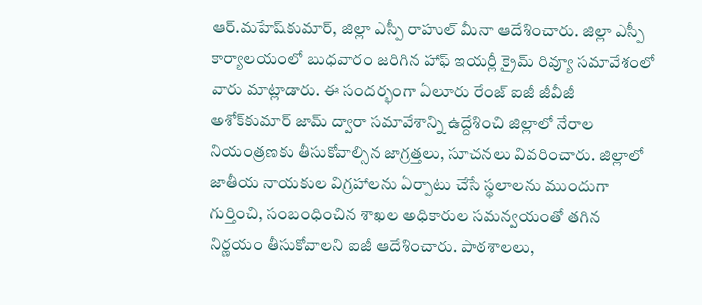ఆర్‌.మహేష్‌కుమార్‌, జిల్లా ఎస్పీ రాహుల్‌ మీనా ఆదేశించారు. జిల్లా ఎస్పీ కార్యాలయంలో బుధవారం జరిగిన హాఫ్‌ ఇయర్లీ క్రైమ్‌ రివ్యూ సమావేశంలో వారు మాట్లాడారు. ఈ సందర్భంగా ఏలూరు రేంజ్‌ ఐజీ జీవీజీ అశోక్‌కుమార్‌ జామ్‌ ద్వారా సమావేశాన్ని ఉద్దేశించి జిల్లాలో నేరాల నియంత్రణకు తీసుకోవాల్సిన జాగ్రత్తలు, సూచనలు వివరించారు. జిల్లాలో జాతీయ నాయకుల విగ్రహాలను ఏర్పాటు చేసే స్థలాలను ముందుగా గుర్తించి, సంబంధించిన శాఖల అధికారుల సమన్వయంతో తగిన నిర్ణయం తీసుకోవాలని ఐజీ ఆదేశించారు. పాఠశాలలు,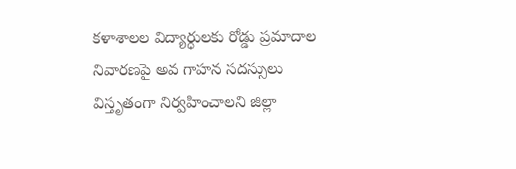కళాశాలల విద్యార్ధులకు రోడ్డు ప్రమాదాల నివారణపై అవ గాహన సదస్సులు విస్తృతంగా నిర్వహించాలని జిల్లా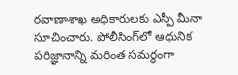రవాణాశాఖ అధికారులకు ఎస్పీ మీనా సూచించారు. పోలీసింగ్‌లో ఆధునిక పరిజ్ఞానాన్ని మరింత సమర్థంగా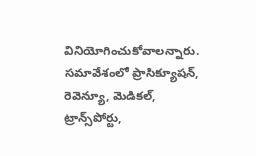వినియోగించుకోవాలన్నారు. సమావేశంలో ప్రాసిక్యూషన్‌, రెవెన్యూ, మెడికల్‌, ట్రాన్స్‌పోర్టు,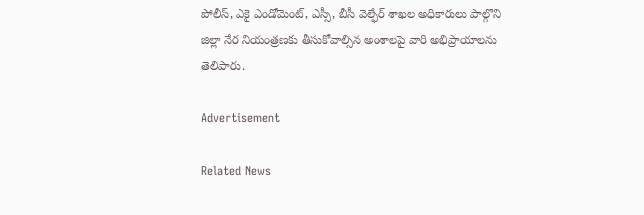పోలీస్‌, ఎకై ఎండోమెంట్‌, ఎస్సీ, బీసీ వెల్ఫేర్‌ శాఖల అధికారులు పాల్గొని జిల్లా నేర నియంత్రణకు తీసుకోవాల్సిన అంశాలపై వారి అభిప్రాయాలను తెలిపారు.

Advertisement

Related News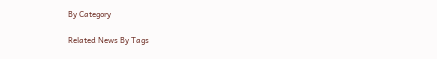By Category

Related News By Tags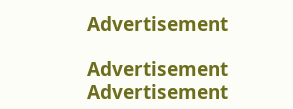Advertisement

Advertisement
Advertisement